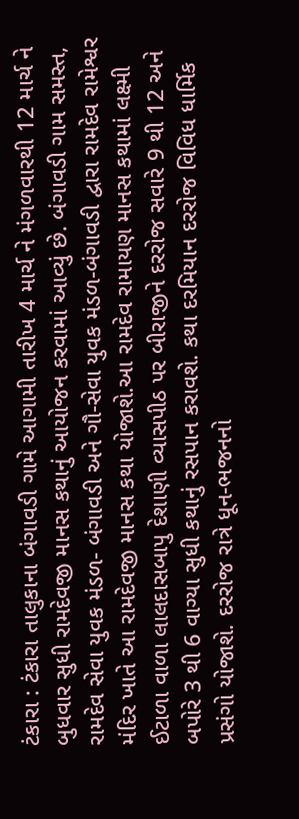ટંકારા : ટંકારા તાલુકાના બંગાવડી ગામે આગામી તારીખ 4 માર્ચ ને મંગળવારથી 12 માર્ચ ને બુધવાર સુધી રામદેવજી માનસ કથાનું આયોજન કરવામાં આવ્યું છે. બંગાવડી ગામ સમસ્ત, રામદેવ સેવા યુવક મંડળ- બંગાવડી અને ગૌ-સેવા યુવક મંડળ-બંગાવડી દ્વારા રામદેવ રામેશ્વર મંદિર ખાતે આ રામદેવજી માનસ કથા યોજાશે.આ રામદેવ રામાયણ માનસ કથામાં લક્ષ્મી ઈટાળા વાળા લાલદાસબાપુ દેશાણી વ્યાસપીઠ પર બીરાજીને દરરોજ સવારે 9 થી 12 અને બપોરે 3 થી 6 વાગ્યા સુધી કથાનું રસપાન કરાવશે. કથા દરમિયાન દરરોજ વિવિધ ધાર્મિક પ્રસંગો યોજાશે. દરરોજ રાત્રે ધૂન-ભજનનો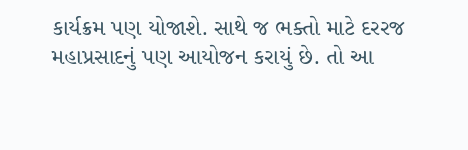કાર્યક્રમ પણ યોજાશે. સાથે જ ભક્તો માટે દરરજ મહાપ્રસાદનું પણ આયોજન કરાયું છે. તો આ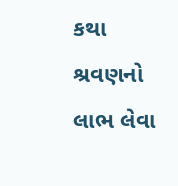કથા શ્રવણનો લાભ લેવા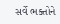સર્વે ભક્તોને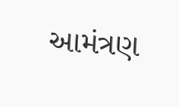આમંત્રણ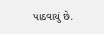પાઠવાયું છે.